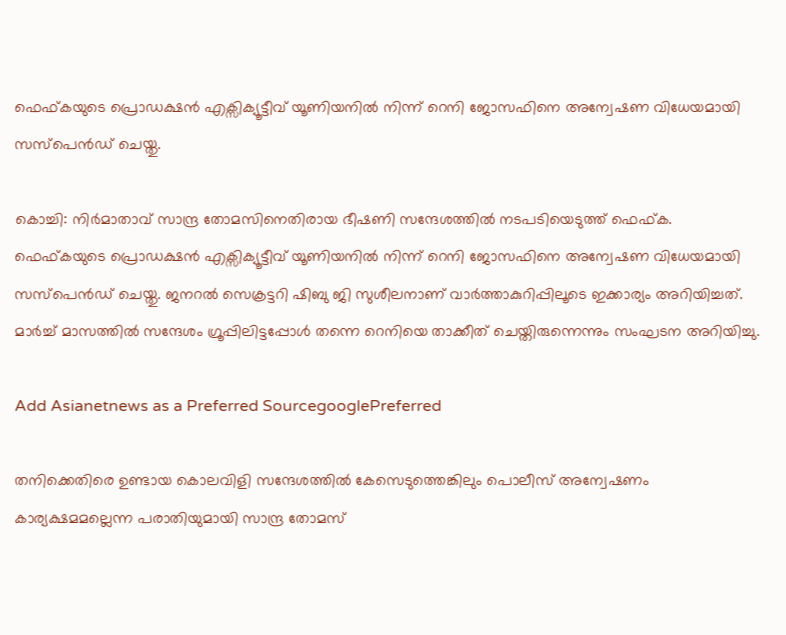ഫെഫ്കയുടെ പ്രൊഡക്ഷൻ എക്സിക്യൂട്ടീവ് യൂണിയനിൽ നിന്ന് റെനി ജോസഫിനെ അന്വേഷണ വിധേയമായി സസ്പെൻഡ് ചെയ്തു.

കൊച്ചി: നിർമാതാവ് സാന്ദ്ര തോമസിനെതിരായ ഭീഷണി സന്ദേശത്തില്‍ നടപടിയെടുത്ത് ഫെഫ്ക. ഫെഫ്കയുടെ പ്രൊഡക്ഷൻ എക്സിക്യൂട്ടീവ് യൂണിയനിൽ നിന്ന് റെനി ജോസഫിനെ അന്വേഷണ വിധേയമായി സസ്പെൻഡ് ചെയ്തു. ജനറൽ സെക്രട്ടറി ഷിബു ജി സുശീലനാണ് വാർത്താകുറിപ്പിലൂടെ ഇക്കാര്യം അറിയിച്ചത്. മാർച്ച് മാസത്തിൽ സന്ദേശം ഗ്രൂപ്പിലിട്ടപ്പോൾ തന്നെ റെനിയെ താക്കീത് ചെയ്തിരുന്നെന്നും സംഘടന അറിയിച്ചു.

Add Asianetnews as a Preferred SourcegooglePreferred

തനിക്കെതിരെ ഉണ്ടായ കൊലവിളി സന്ദേശത്തിൽ കേസെടുത്തെങ്കിലും പൊലീസ് അന്വേഷണം കാര്യക്ഷമമല്ലെന്ന പരാതിയുമായി സാന്ദ്ര തോമസ്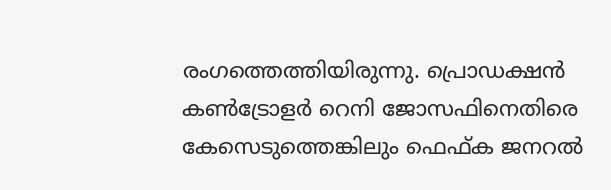രംഗത്തെത്തിയിരുന്നു. പ്രൊഡക്ഷൻ കൺട്രോളർ റെനി ജോസഫിനെതിരെ കേസെടുത്തെങ്കിലും ഫെഫ്ക ജനറൽ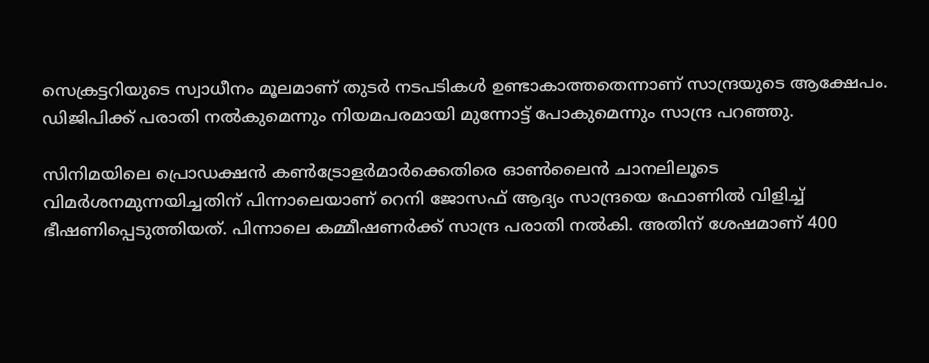സെക്രട്ടറിയുടെ സ്വാധീനം മൂലമാണ് തുടർ നടപടികൾ ഉണ്ടാകാത്തതെന്നാണ് സാന്ദ്രയുടെ ആക്ഷേപം. ഡിജിപിക്ക് പരാതി നൽകുമെന്നും നിയമപരമായി മുന്നോട്ട് പോകുമെന്നും സാന്ദ്ര പറഞ്ഞു.

സിനിമയിലെ പ്രൊഡക്ഷൻ കൺട്രോളർമാർക്കെതിരെ ഓൺലൈൻ ചാനലിലൂടെ വിമർശനമുന്നയിച്ചതിന് പിന്നാലെയാണ് റെനി ജോസഫ് ആദ്യം സാന്ദ്രയെ ഫോണിൽ വിളിച്ച് ഭീഷണിപ്പെടുത്തിയത്. പിന്നാലെ കമ്മീഷണർക്ക് സാന്ദ്ര പരാതി നൽകി. അതിന് ശേഷമാണ് 400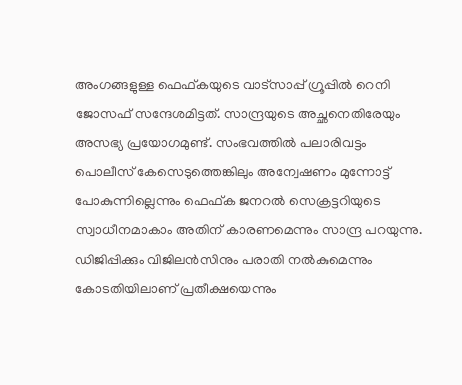അംഗങ്ങളുള്ള ഫെഫ്കയുടെ വാട്സാപ്പ് ഗ്രൂപ്പിൽ റെനി ജോസഫ് സന്ദേശമിട്ടത്. സാന്ദ്രയുടെ അച്ഛനെതിരേയും അസഭ്യ പ്രയോഗമുണ്ട്. സംഭവത്തില്‍ പലാരിവട്ടം പൊലീസ് കേസെടുത്തെങ്കിലും അന്വേഷണം മുന്നോട്ട് പോകുന്നില്ലെന്നും ഫെഫ്ക ജനറൽ സെക്രട്ടറിയുടെ സ്വാധീനമാകാം അതിന് കാരണമെന്നും സാന്ദ്ര പറയുന്നു. ഡിജിപ്പിക്കും വിജിലൻസിനും പരാതി നൽകുമെന്നും കോടതിയിലാണ് പ്രതീക്ഷയെന്നും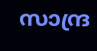സാന്ദ്ര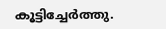കൂട്ടിച്ചേര്‍ത്തു.